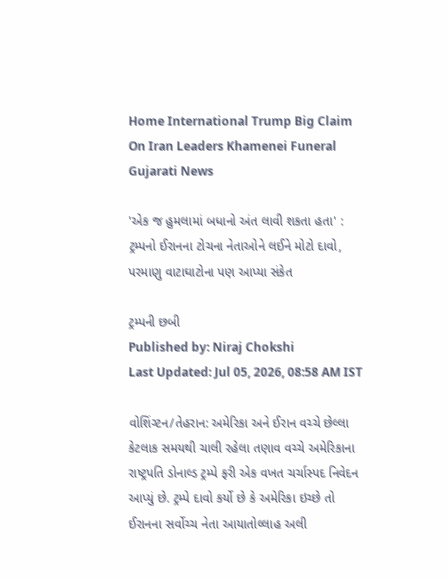Home International Trump Big Claim On Iran Leaders Khamenei Funeral Gujarati News

'એક જ હુમલામાં બધાનો અંત લાવી શકતા હતા' : ટ્રમ્પનો ઈરાનના ટોચના નેતાઓને લઈને મોટો દાવો, પરમાણુ વાટાઘાટોના પણ આપ્યા સંકેત

ટ્રમ્પની છબી
Published by: Niraj Chokshi
Last Updated: Jul 05, 2026, 08:58 AM IST

વોશિંગ્ટન/તેહરાન: અમેરિકા અને ઈરાન વચ્ચે છેલ્લા કેટલાક સમયથી ચાલી રહેલા તણાવ વચ્ચે અમેરિકાના રાષ્ટ્રપતિ ડોનાલ્ડ ટ્રમ્પે ફરી એક વખત ચર્ચાસ્પદ નિવેદન આપ્યું છે. ટ્રમ્પે દાવો કર્યો છે કે અમેરિકા ઇચ્છે તો ઈરાનના સર્વોચ્ચ નેતા આયાતોલ્લાહ અલી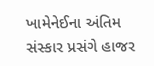ખામેનેઈના અંતિમ સંસ્કાર પ્રસંગે હાજર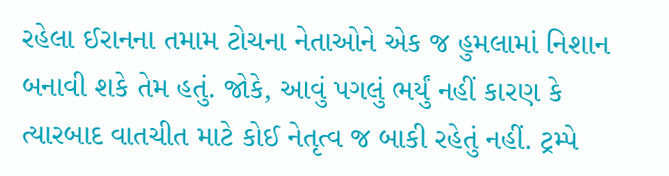રહેલા ઈરાનના તમામ ટોચના નેતાઓને એક જ હુમલામાં નિશાન બનાવી શકે તેમ હતું. જોકે, આવું પગલું ભર્યું નહીં કારણ કે ત્યારબાદ વાતચીત માટે કોઈ નેતૃત્વ જ બાકી રહેતું નહીં. ટ્રમ્પે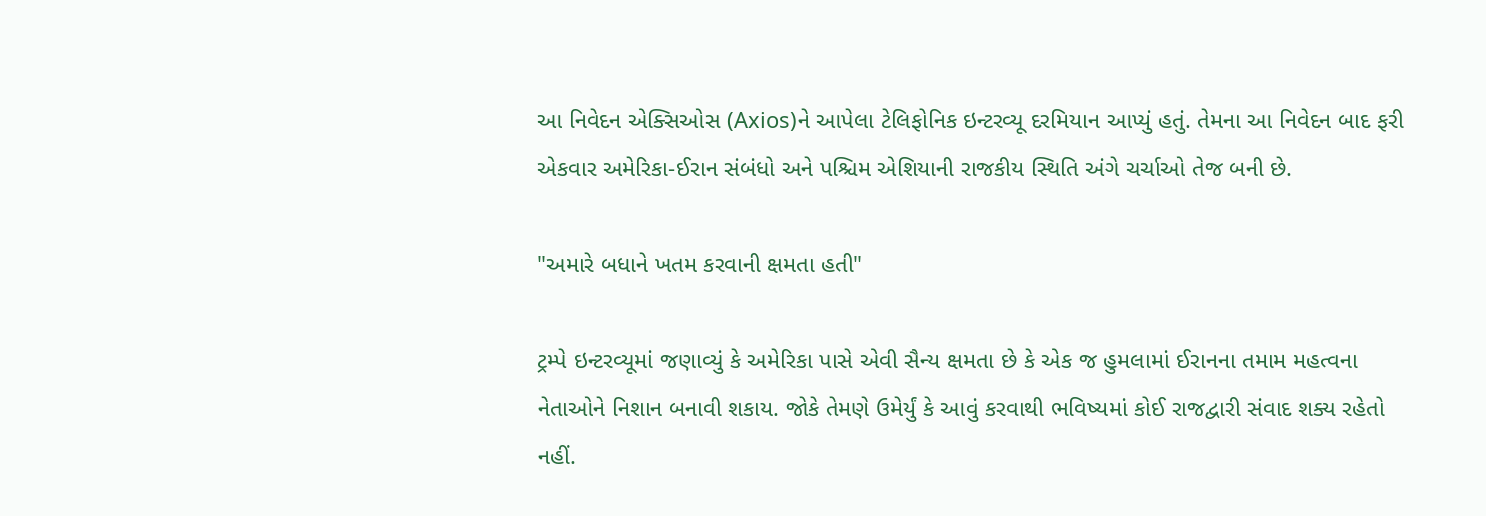આ નિવેદન એક્સિઓસ (Axios)ને આપેલા ટેલિફોનિક ઇન્ટરવ્યૂ દરમિયાન આપ્યું હતું. તેમના આ નિવેદન બાદ ફરી એકવાર અમેરિકા-ઈરાન સંબંધો અને પશ્ચિમ એશિયાની રાજકીય સ્થિતિ અંગે ચર્ચાઓ તેજ બની છે.

"અમારે બધાને ખતમ કરવાની ક્ષમતા હતી"

ટ્રમ્પે ઇન્ટરવ્યૂમાં જણાવ્યું કે અમેરિકા પાસે એવી સૈન્ય ક્ષમતા છે કે એક જ હુમલામાં ઈરાનના તમામ મહત્વના નેતાઓને નિશાન બનાવી શકાય. જોકે તેમણે ઉમેર્યું કે આવું કરવાથી ભવિષ્યમાં કોઈ રાજદ્વારી સંવાદ શક્ય રહેતો નહીં.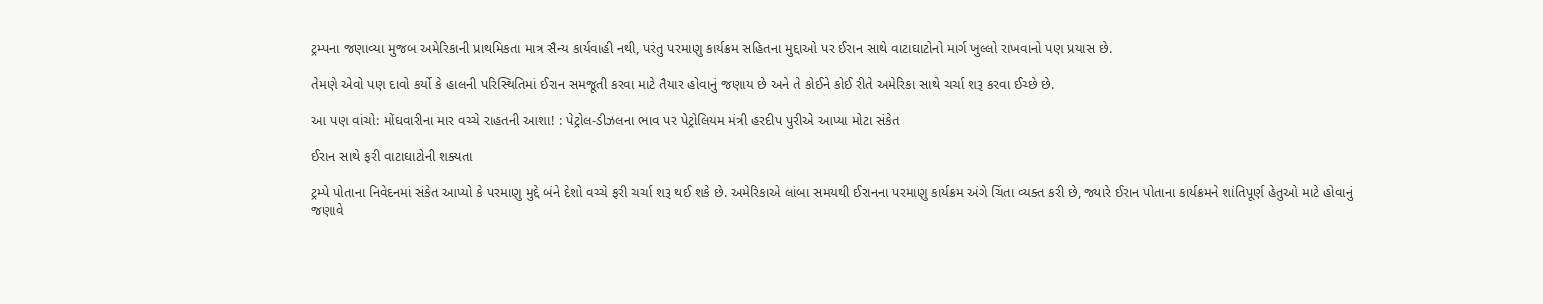ટ્રમ્પના જણાવ્યા મુજબ અમેરિકાની પ્રાથમિકતા માત્ર સૈન્ય કાર્યવાહી નથી, પરંતુ પરમાણુ કાર્યક્રમ સહિતના મુદ્દાઓ પર ઈરાન સાથે વાટાઘાટોનો માર્ગ ખુલ્લો રાખવાનો પણ પ્રયાસ છે.

તેમણે એવો પણ દાવો કર્યો કે હાલની પરિસ્થિતિમાં ઈરાન સમજૂતી કરવા માટે તૈયાર હોવાનું જણાય છે અને તે કોઈને કોઈ રીતે અમેરિકા સાથે ચર્ચા શરૂ કરવા ઈચ્છે છે.

આ પણ વાંચો: મોંઘવારીના માર વચ્ચે રાહતની આશા! : પેટ્રોલ-ડીઝલના ભાવ પર પેટ્રોલિયમ મંત્રી હરદીપ પુરીએ આપ્યા મોટા સંકેત

ઈરાન સાથે ફરી વાટાઘાટોની શક્યતા

ટ્રમ્પે પોતાના નિવેદનમાં સંકેત આપ્યો કે પરમાણુ મુદ્દે બંને દેશો વચ્ચે ફરી ચર્ચા શરૂ થઈ શકે છે. અમેરિકાએ લાંબા સમયથી ઈરાનના પરમાણુ કાર્યક્રમ અંગે ચિંતા વ્યક્ત કરી છે, જ્યારે ઈરાન પોતાના કાર્યક્રમને શાંતિપૂર્ણ હેતુઓ માટે હોવાનું જણાવે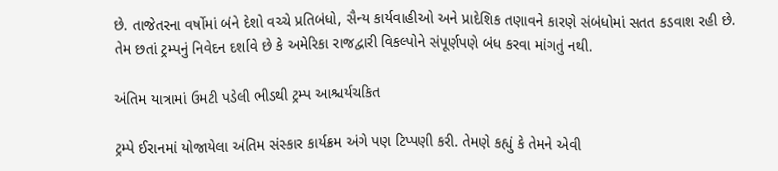છે. તાજેતરના વર્ષોમાં બંને દેશો વચ્ચે પ્રતિબંધો, સૈન્ય કાર્યવાહીઓ અને પ્રાદેશિક તણાવને કારણે સંબંધોમાં સતત કડવાશ રહી છે. તેમ છતાં ટ્રમ્પનું નિવેદન દર્શાવે છે કે અમેરિકા રાજદ્વારી વિકલ્પોને સંપૂર્ણપણે બંધ કરવા માંગતું નથી.

અંતિમ યાત્રામાં ઉમટી પડેલી ભીડથી ટ્રમ્પ આશ્ચર્યચકિત

ટ્રમ્પે ઈરાનમાં યોજાયેલા અંતિમ સંસ્કાર કાર્યક્રમ અંગે પણ ટિપ્પણી કરી. તેમણે કહ્યું કે તેમને એવી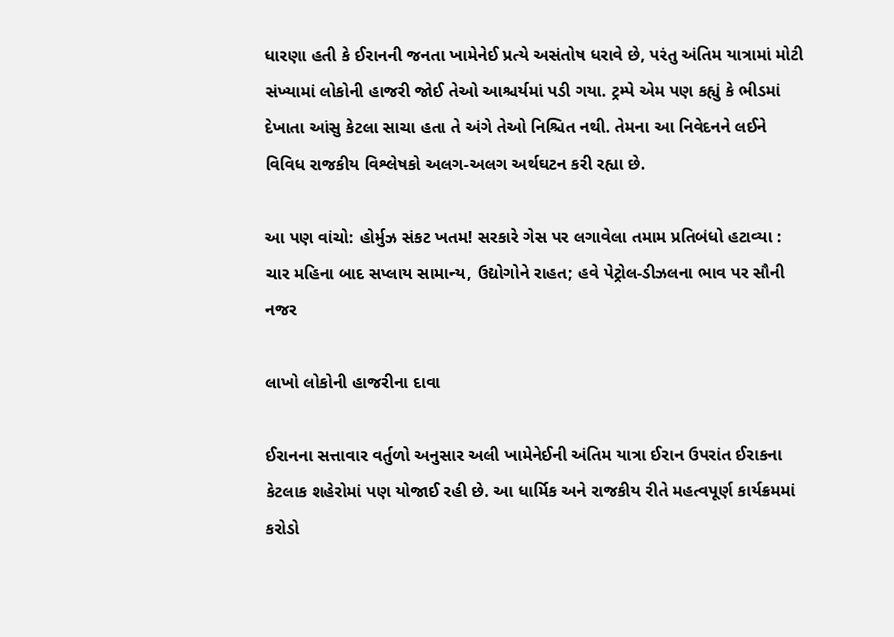ધારણા હતી કે ઈરાનની જનતા ખામેનેઈ પ્રત્યે અસંતોષ ધરાવે છે, પરંતુ અંતિમ યાત્રામાં મોટી સંખ્યામાં લોકોની હાજરી જોઈ તેઓ આશ્ચર્યમાં પડી ગયા. ટ્રમ્પે એમ પણ કહ્યું કે ભીડમાં દેખાતા આંસુ કેટલા સાચા હતા તે અંગે તેઓ નિશ્ચિત નથી. તેમના આ નિવેદનને લઈને વિવિધ રાજકીય વિશ્લેષકો અલગ-અલગ અર્થઘટન કરી રહ્યા છે.

આ પણ વાંચો: હોર્મુઝ સંકટ ખતમ! સરકારે ગેસ પર લગાવેલા તમામ પ્રતિબંધો હટાવ્યા : ચાર મહિના બાદ સપ્લાય સામાન્ય, ઉદ્યોગોને રાહત; હવે પેટ્રોલ-ડીઝલના ભાવ પર સૌની નજર

લાખો લોકોની હાજરીના દાવા

ઈરાનના સત્તાવાર વર્તુળો અનુસાર અલી ખામેનેઈની અંતિમ યાત્રા ઈરાન ઉપરાંત ઈરાકના કેટલાક શહેરોમાં પણ યોજાઈ રહી છે. આ ધાર્મિક અને રાજકીય રીતે મહત્વપૂર્ણ કાર્યક્રમમાં કરોડો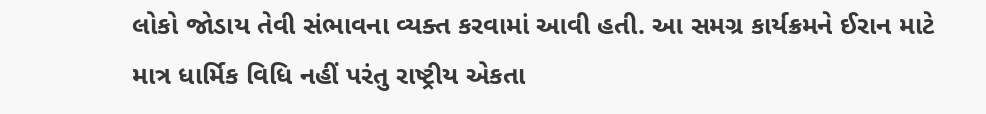લોકો જોડાય તેવી સંભાવના વ્યક્ત કરવામાં આવી હતી. આ સમગ્ર કાર્યક્રમને ઈરાન માટે માત્ર ધાર્મિક વિધિ નહીં પરંતુ રાષ્ટ્રીય એકતા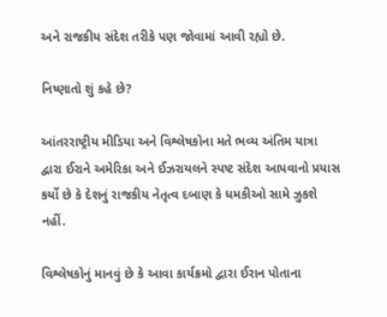અને રાજકીય સંદેશ તરીકે પણ જોવામાં આવી રહ્યો છે.

નિષ્ણાતો શું કહે છે?

આંતરરાષ્ટ્રીય મીડિયા અને વિશ્લેષકોના મતે ભવ્ય અંતિમ યાત્રા દ્વારા ઈરાને અમેરિકા અને ઈઝરાયલને સ્પષ્ટ સંદેશ આપવાનો પ્રયાસ કર્યો છે કે દેશનું રાજકીય નેતૃત્વ દબાણ કે ધમકીઓ સામે ઝુકશે નહીં.

વિશ્લેષકોનું માનવું છે કે આવા કાર્યક્રમો દ્વારા ઈરાન પોતાના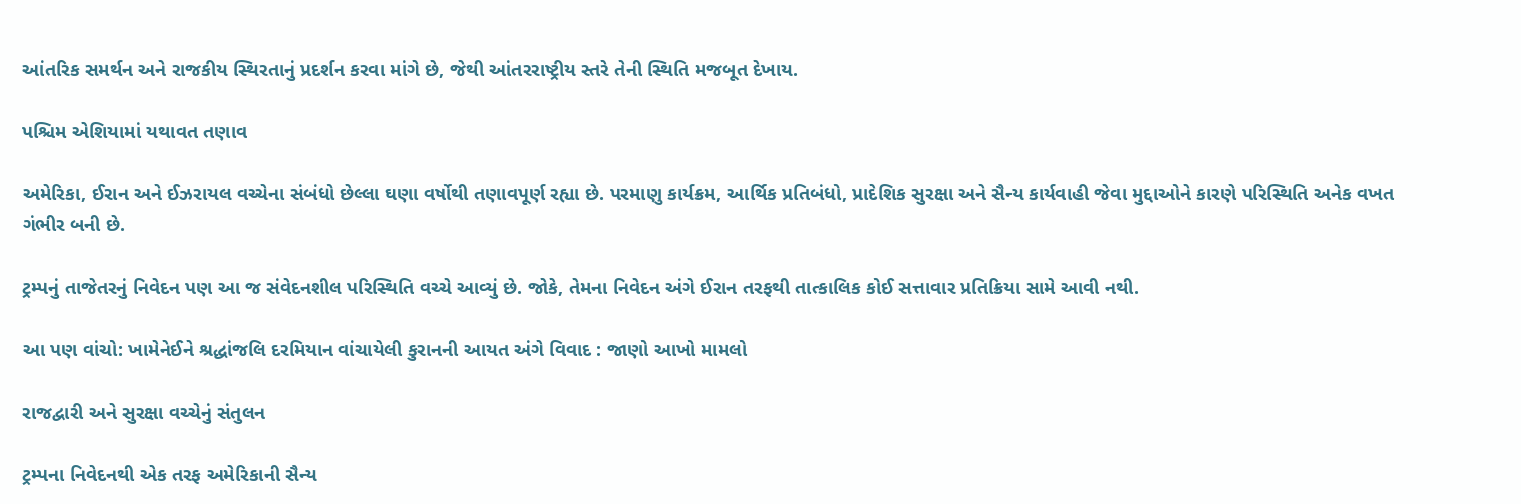આંતરિક સમર્થન અને રાજકીય સ્થિરતાનું પ્રદર્શન કરવા માંગે છે, જેથી આંતરરાષ્ટ્રીય સ્તરે તેની સ્થિતિ મજબૂત દેખાય.

પશ્ચિમ એશિયામાં યથાવત તણાવ

અમેરિકા, ઈરાન અને ઈઝરાયલ વચ્ચેના સંબંધો છેલ્લા ઘણા વર્ષોથી તણાવપૂર્ણ રહ્યા છે. પરમાણુ કાર્યક્રમ, આર્થિક પ્રતિબંધો, પ્રાદેશિક સુરક્ષા અને સૈન્ય કાર્યવાહી જેવા મુદ્દાઓને કારણે પરિસ્થિતિ અનેક વખત ગંભીર બની છે.

ટ્રમ્પનું તાજેતરનું નિવેદન પણ આ જ સંવેદનશીલ પરિસ્થિતિ વચ્ચે આવ્યું છે. જોકે, તેમના નિવેદન અંગે ઈરાન તરફથી તાત્કાલિક કોઈ સત્તાવાર પ્રતિક્રિયા સામે આવી નથી.

આ પણ વાંચો: ખામેનેઈને શ્રદ્ધાંજલિ દરમિયાન વાંચાયેલી કુરાનની આયત અંગે વિવાદ : જાણો આખો મામલો

રાજદ્વારી અને સુરક્ષા વચ્ચેનું સંતુલન

ટ્રમ્પના નિવેદનથી એક તરફ અમેરિકાની સૈન્ય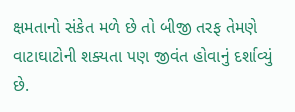ક્ષમતાનો સંકેત મળે છે તો બીજી તરફ તેમણે વાટાઘાટોની શક્યતા પણ જીવંત હોવાનું દર્શાવ્યું છે.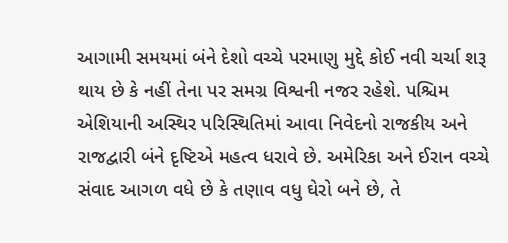આગામી સમયમાં બંને દેશો વચ્ચે પરમાણુ મુદ્દે કોઈ નવી ચર્ચા શરૂ થાય છે કે નહીં તેના પર સમગ્ર વિશ્વની નજર રહેશે. પશ્ચિમ એશિયાની અસ્થિર પરિસ્થિતિમાં આવા નિવેદનો રાજકીય અને રાજદ્વારી બંને દૃષ્ટિએ મહત્વ ધરાવે છે. અમેરિકા અને ઈરાન વચ્ચે સંવાદ આગળ વધે છે કે તણાવ વધુ ઘેરો બને છે, તે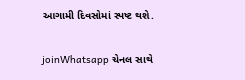આગામી દિવસોમાં સ્પષ્ટ થશે.

joinWhatsapp ચેનલ સાથે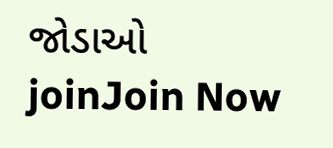જોડાઓ
joinJoin Now